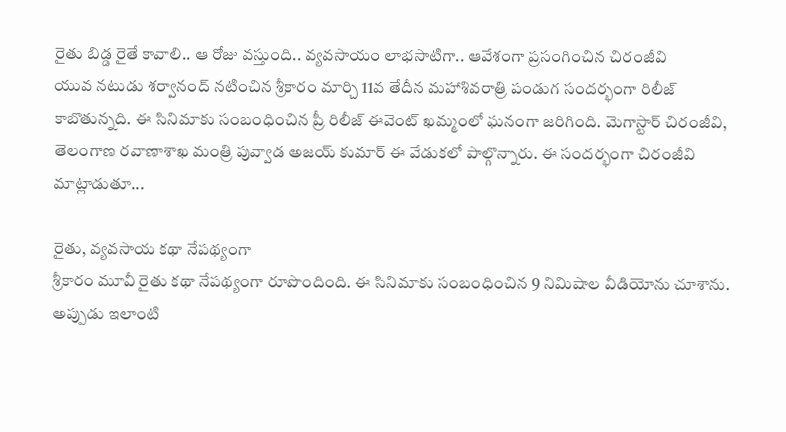రైతు బిడ్డ రైతే కావాలి.. ఆ రోజు వస్తుంది.. వ్యవసాయం లాభసాటిగా.. ఆవేశంగా ప్రసంగించిన చిరంజీవి
యువ నటుడు శర్వానంద్ నటించిన శ్రీకారం మార్చి 11వ తేదీన మహాశివరాత్రి పండుగ సందర్భంగా రిలీజ్ కాబొతున్నది. ఈ సినిమాకు సంబంధించిన ప్రీ రిలీజ్ ఈవెంట్ ఖమ్మంలో ఘనంగా జరిగింది. మెగాస్టార్ చిరంజీవి, తెలంగాణ రవాణాశాఖ మంత్రి పువ్వాడ అజయ్ కుమార్ ఈ వేడుకలో పాల్గొన్నారు. ఈ సందర్భంగా చిరంజీవి మాట్లాడుతూ...

రైతు, వ్యవసాయ కథా నేపథ్యంగా
శ్రీకారం మూవీ రైతు కథా నేపథ్యంగా రూపొందింది. ఈ సినిమాకు సంబంధించిన 9 నిమిషాల వీడియోను చూశాను. అప్పుడు ఇలాంటి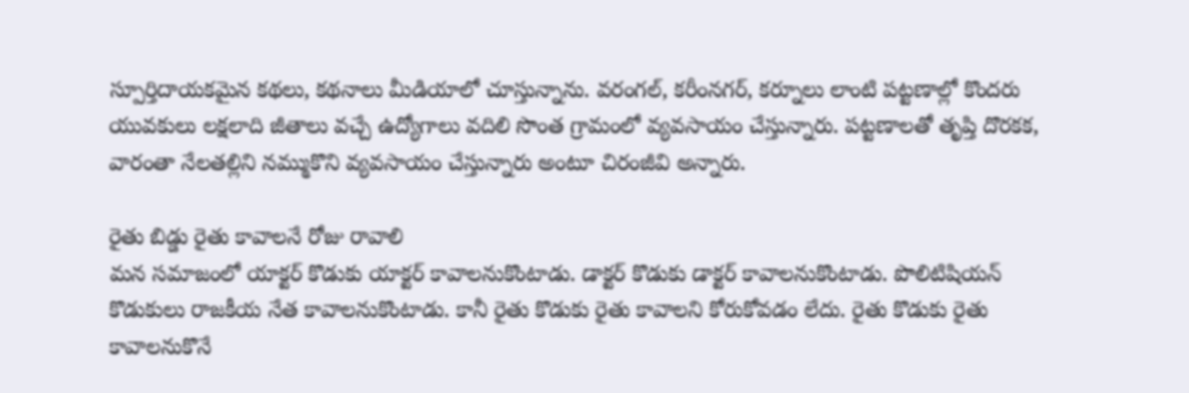స్పూర్తిదాయకమైన కథలు, కథనాలు మీడియాలో చూస్తున్నాను. వరంగల్, కరీంనగర్, కర్నూలు లాంటి పట్టణాల్లో కొందరు యువకులు లక్షలాది జీతాలు వచ్చే ఉద్యోగాలు వదిలి సొంత గ్రామంలో వ్యవసాయం చేస్తున్నారు. పట్టణాలతో తృప్తి దొరకక, వారంతా నేలతల్లిని నమ్ముకొని వ్యవసాయం చేస్తున్నారు అంటూ చిరంజీవి అన్నారు.

రైతు బిడ్డు రైతు కావాలనే రోజు రావాలి
మన సమాజంలో యాక్టర్ కొడుకు యాక్టర్ కావాలనుకొంటాడు. డాక్టర్ కొడుకు డాక్టర్ కావాలనుకొంటాడు. పొలిటిషియన్ కొడుకులు రాజకీయ నేత కావాలనుకొంటాడు. కానీ రైతు కొడుకు రైతు కావాలని కోరుకోవడం లేదు. రైతు కొడుకు రైతు కావాలనుకొనే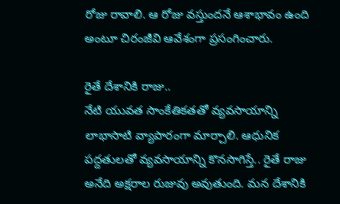రోజు రావాలి. ఆ రోజు వస్తుందనే ఆశాభావం ఉంది అంటూ చిరంజీవి ఆవేశంగా ప్రసంగించారు.

రైతే దేశానికి రాజు..
నేటి యువత సాంకేతికతతో వ్యవసాయాన్ని లాభాసాటి వ్యాపారంగా మార్చాలి. ఆధునిక పద్దతులతో వ్యవసాయాన్ని కొనసాగిస్తే.. రైతే రాజు అనేది అక్షరాల రుజువు అవుతుంది. మన దేశానికి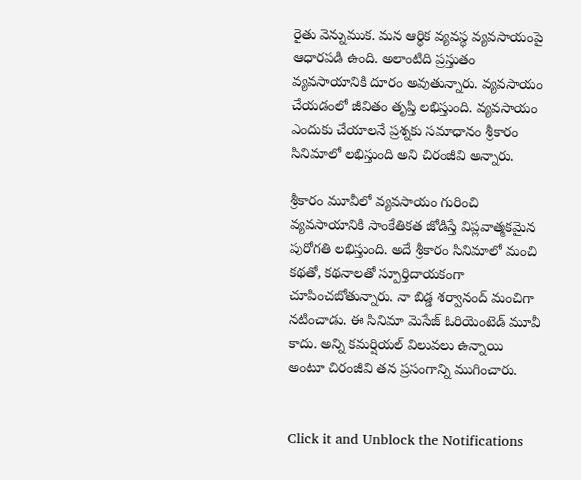రైతు వెన్నుముక. మన ఆర్థిక వ్యవస్థ వ్యవసాయంపై ఆధారపడి ఉంది. అలాంటిది ప్రస్తుతం వ్యవసాయానికి దూరం అవుతున్నారు. వ్యవసాయం చేయడంలో జీవితం తృప్తి లభిస్తుంది. వ్యవసాయం ఎందుకు చేయాలనే ప్రశ్నకు సమాధానం శ్రీకారం సినిమాలో లభిస్తుంది అని చిరంజీవి అన్నారు.

శ్రీకారం మూవీలో వ్యవసాయం గురించి
వ్యవసాయానికి సాంకేతికత జోడిస్తే విప్లవాత్మకమైన పురోగతి లభిస్తుంది. అదే శ్రీకారం సినిమాలో మంచి కథతో, కథనాలతో స్పూర్తిదాయకంగా చూపించబోతున్నారు. నా బిడ్డ శర్వానంద్ మంచిగా నటించాడు. ఈ సినిమా మెసేజ్ ఓరియెంటెడ్ మూవీ కాదు. అన్ని కమర్షియల్ విలువలు ఉన్నాయి అంటూ చిరంజీవి తన ప్రసంగాన్ని ముగించారు.


Click it and Unblock the Notifications